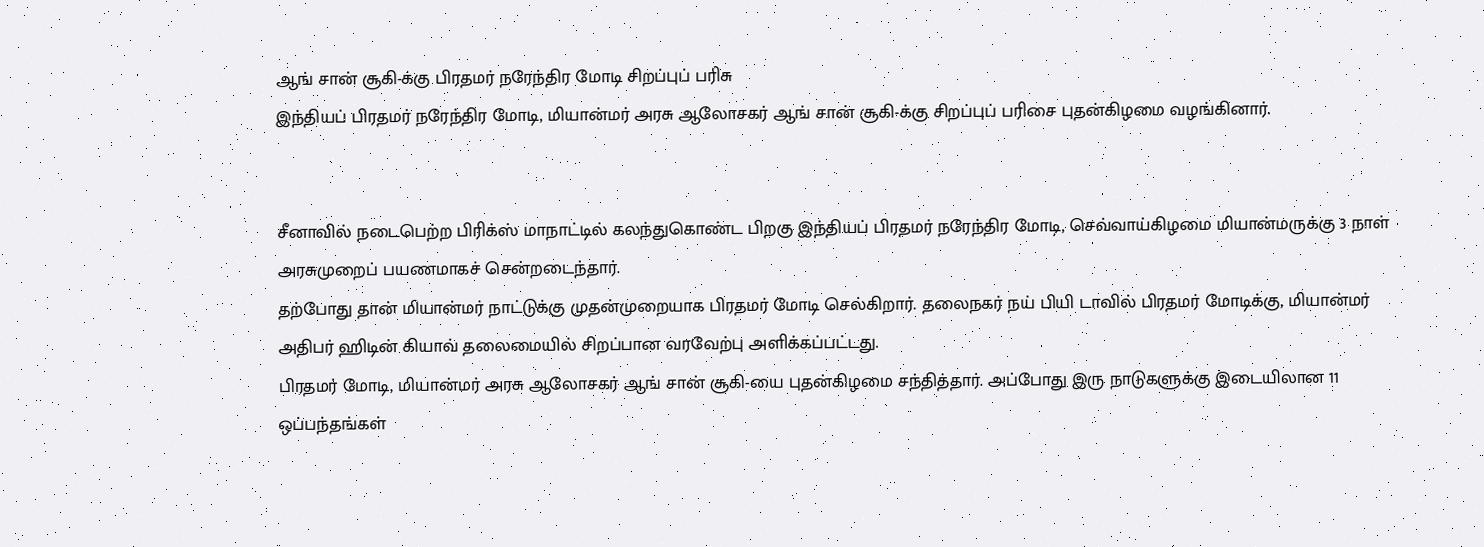ஆங் சான் சூகி-க்கு பிரதமர் நரேந்திர மோடி சிறப்புப் பரிசு
இந்தியப் பிரதமர் நரேந்திர மோடி, மியான்மர் அரசு ஆலோசகர் ஆங் சான் சூகி-க்கு சிறப்புப் பரிசை புதன்கிழமை வழங்கினார்.


சீனாவில் நடைபெற்ற பிரிக்ஸ் மாநாட்டில் கலந்துகொண்ட பிறகு இந்தியப் பிரதமர் நரேந்திர மோடி, செவ்வாய்கிழமை மியான்மருக்கு 3 நாள் அரசுமுறைப் பயணமாகச் சென்றடைந்தார்.
தற்போது தான் மியான்மர் நாட்டுக்கு முதன்முறையாக பிரதமர் மோடி செல்கிறார். தலைநகர் நய் பியி டாவில் பிரதமர் மோடிக்கு, மியான்மர் அதிபர் ஹிடின் கியாவ் தலைமையில் சிறப்பான வரவேற்பு அளிக்கப்பட்டது.
பிரதமர் மோடி, மியான்மர் அரசு ஆலோசகர் ஆங் சான் சூகி-யை புதன்கிழமை சந்தித்தார். அப்போது இரு நாடுகளுக்கு இடையிலான 11 ஒப்பந்தங்கள்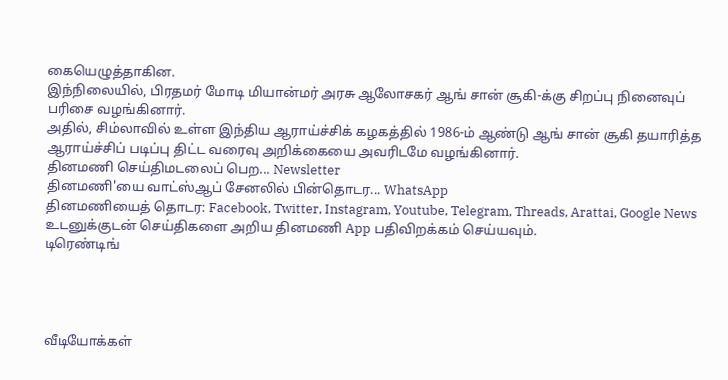கையெழுத்தாகின.
இந்நிலையில், பிரதமர் மோடி மியான்மர் அரசு ஆலோசகர் ஆங் சான் சூகி-க்கு சிறப்பு நினைவுப் பரிசை வழங்கினார்.
அதில், சிம்லாவில் உள்ள இந்திய ஆராய்ச்சிக் கழகத்தில் 1986-ம் ஆண்டு ஆங் சான் சூகி தயாரித்த ஆராய்ச்சிப் படிப்பு திட்ட வரைவு அறிக்கையை அவரிடமே வழங்கினார்.
தினமணி செய்திமடலைப் பெற... Newsletter
தினமணி'யை வாட்ஸ்ஆப் சேனலில் பின்தொடர... WhatsApp
தினமணியைத் தொடர: Facebook, Twitter, Instagram, Youtube, Telegram, Threads, Arattai, Google News
உடனுக்குடன் செய்திகளை அறிய தினமணி App பதிவிறக்கம் செய்யவும்.
டிரெண்டிங்




வீடியோக்கள்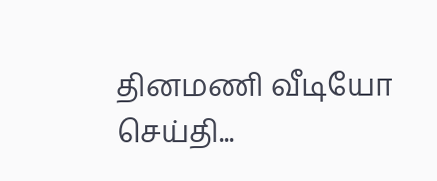தினமணி வீடியோ செய்தி...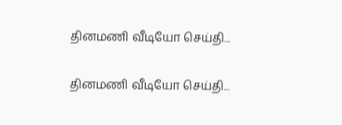தினமணி வீடியோ செய்தி...

தினமணி வீடியோ செய்தி...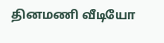தினமணி வீடியோ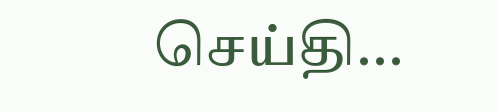செய்தி...